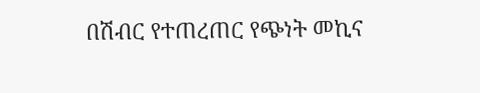በሽብር የተጠረጠር የጭነት መኪና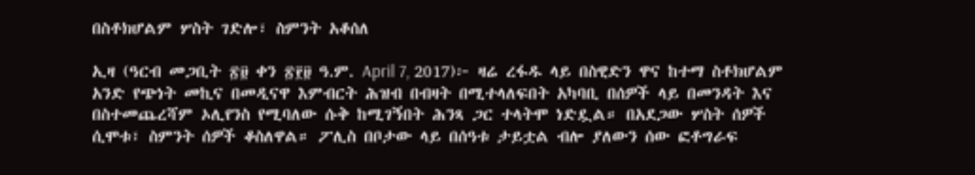በስቶክሆልም ሦስት ገድሎ፣ ስምንት አቆሰለ

ኢዛ (ዓርብ መጋቢት ፳፱ ቀን ፳፻፱ ዓ.ም. April 7, 2017)፦ ዛሬ ረፋዱ ላይ በስዊድን ዋና ከተማ ስቶክሆልም አንድ የጭነት መኪና በመዲናዋ እምብርት ሕዝብ በብዛት በሚተላለፍበት አካባቢ በሰዎች ላይ በመንዳት እና በስተመጨረሻም ኦሊየንስ የሚባለው ሱቅ ከሚገኝበት ሕንጻ ጋር ተላትሞ ነድዷል። በአደጋው ሦስት ሰዎች ሲሞቱ፣ ስምንት ሰዎች ቆስለዋል። ፖሊስ በቦታው ላይ በሰዓቱ ታይቷል ብሎ ያለውን ሰው ፎቶግራፍ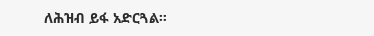ለሕዝብ ይፋ አድርጓል።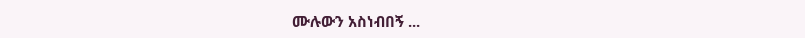ሙሉውን አስነብበኝ ...